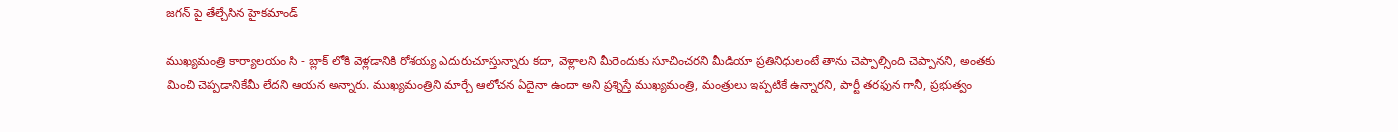జగన్ పై తేల్చేసిన హైకమాండ్

ముఖ్యమంత్రి కార్యాలయం సి - బ్లాక్ లోకి వెళ్లడానికి రోశయ్య ఎదురుచూస్తున్నారు కదా, వెళ్లాలని మీరెందుకు సూచించరని మీడియా ప్రతినిధులంటే తాను చెప్పాల్సింది చెప్పానని, అంతకు మించి చెప్పడానికేమీ లేదని ఆయన అన్నారు. ముఖ్యమంత్రిని మార్చే ఆలోచన ఏదైనా ఉందా అని ప్రశ్నిస్తే ముఖ్యమంత్రి, మంత్రులు ఇప్పటికే ఉన్నారని, పార్టీ తరఫున గానీ, ప్రభుత్వం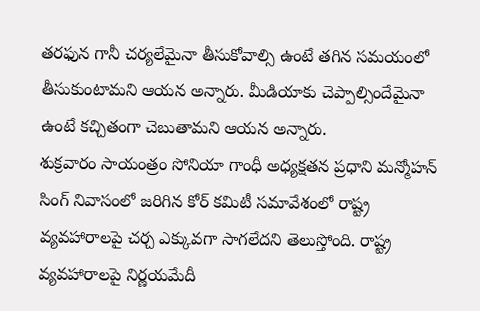తరఫున గానీ చర్యలేమైనా తీసుకోవాల్సి ఉంటే తగిన సమయంలో తీసుకుంటామని ఆయన అన్నారు. మీడియాకు చెప్పాల్సిందేమైనా ఉంటే కచ్చితంగా చెబుతామని ఆయన అన్నారు.
శుక్రవారం సాయంత్రం సోనియా గాంధీ అధ్యక్షతన ప్రధాని మన్మోహన్ సింగ్ నివాసంలో జరిగిన కోర్ కమిటీ సమావేశంలో రాష్ట్ర వ్యవహారాలపై చర్చ ఎక్కువగా సాగలేదని తెలుస్తోంది. రాష్ట్ర వ్యవహారాలపై నిర్ణయమేదీ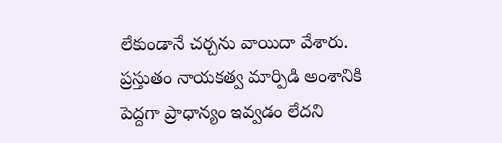లేకుండానే చర్చను వాయిదా వేశారు. ప్రస్తుతం నాయకత్వ మార్పిడి అంశానికి పెద్దగా ప్రాధాన్యం ఇవ్వడం లేదని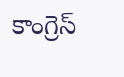కాంగ్రెస్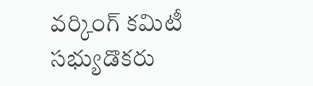వర్కింగ్ కమిటీ సభ్యుడొకరు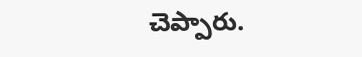చెప్పారు.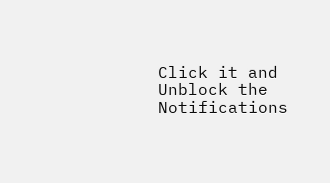Click it and Unblock the Notifications